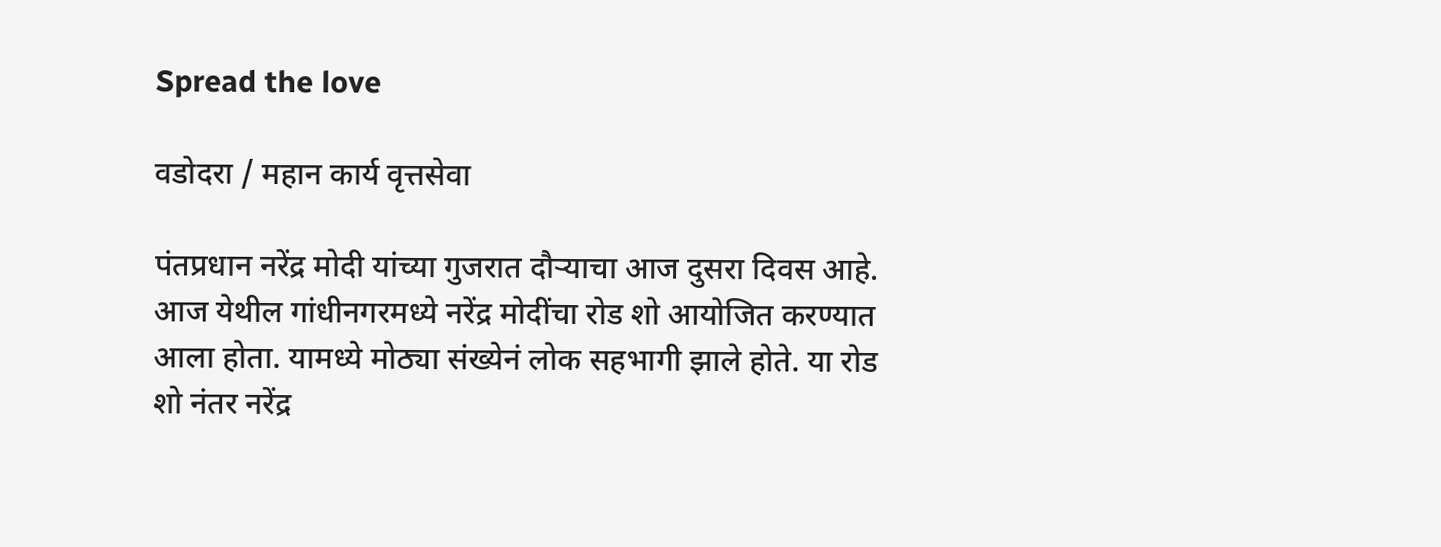Spread the love

वडोदरा / महान कार्य वृत्तसेवा

पंतप्रधान नरेंद्र मोदी यांच्या गुजरात दौऱ्याचा आज दुसरा दिवस आहे. आज येथील गांधीनगरमध्ये नरेंद्र मोदींचा रोड शो आयोजित करण्यात आला होता. यामध्ये मोठ्या संख्येनं लोक सहभागी झाले होते. या रोड शो नंतर नरेंद्र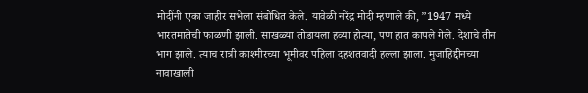मोदींनी एका जाहीर सभेला संबोधित केले. यावेळी नरेंद्र मोदी म्हणाले की, ”1947 मध्ये भारतमातेची फाळणी झाली. साखळ्या तोडायला हव्या होत्या, पण हात कापले गेले. देशाचे तीन भाग झाले. त्याच रात्री काश्मीरच्या भूमीवर पहिला दहशतवादी हल्ला झाला. मुजाहिद्दीनच्या नावाखाली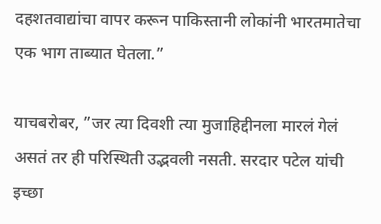दहशतवाद्यांचा वापर करून पाकिस्तानी लोकांनी भारतमातेचा एक भाग ताब्यात घेतला.”

याचबरोबर, ”जर त्या दिवशी त्या मुजाहिद्दीनला मारलं गेलं असतं तर ही परिस्थिती उद्भवली नसती. सरदार पटेल यांची इच्छा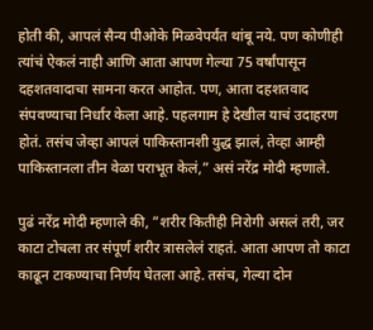होती की, आपलं सैन्य पीओके मिळवेपर्यंत थांबू नये. पण कोणीही त्यांचं ऐकलं नाही आणि आता आपण गेल्या 75 वर्षांपासून दहशतवादाचा सामना करत आहोत. पण, आता दहशतवाद संपवण्याचा निर्धार केला आहे. पहलगाम हे देखील याचं उदाहरण होतं. तसंच जेव्हा आपलं पाकिस्तानशी युद्ध झालं, तेव्हा आम्ही पाकिस्तानला तीन वेळा पराभूत केलं,” असं नरेंद्र मोदी म्हणाले.

पुढं नरेंद्र मोदी म्हणाले की, ”शरीर कितीही निरोगी असलं तरी, जर काटा टोचला तर संपूर्ण शरीर त्रासलेलं राहतं. आता आपण तो काटा काढून टाकण्याचा निर्णय घेतला आहे. तसंच, गेल्या दोन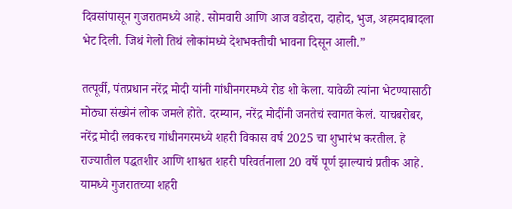दिवसांपासून गुजरातमध्ये आहे. सोमवारी आणि आज वडोदरा, दाहोद, भुज, अहमदाबादला भेट दिली. जिथं गेलो तिथं लोकांमध्ये देशभक्तीची भावना दिसून आली.”

तत्पूर्वी, पंतप्रधान नरेंद्र मोदी यांनी गांधीनगरमध्ये रोड शो केला. यावेळी त्यांना भेटण्यासाठी मोठ्या संख्येनं लोक जमले होते. दरम्यान, नरेंद्र मोदींनी जनतेचं स्वागत केलं. याचबरोबर, नरेंद्र मोदी लवकरच गांधीनगरमध्ये शहरी विकास वर्ष 2025 चा शुभारंभ करतील. हे राज्यातील पद्धतशीर आणि शाश्वत शहरी परिवर्तनाला 20 वर्षे पूर्ण झाल्याचं प्रतीक आहे. यामध्ये गुजरातच्या शहरी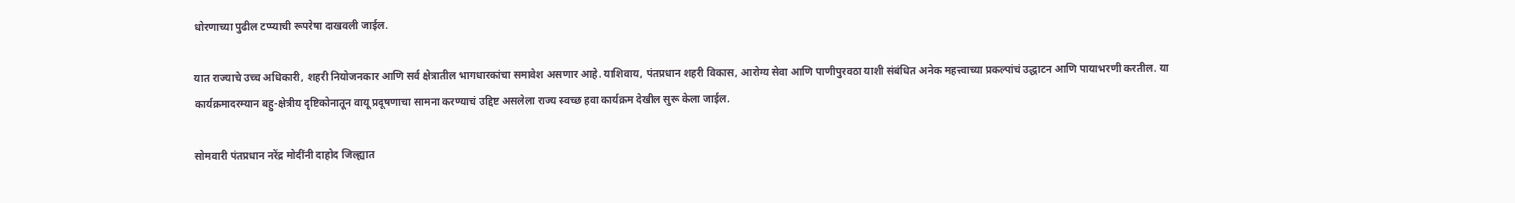धोरणाच्या पुढील टप्प्याची रूपरेषा दाखवली जाईल.

यात राज्याचे उच्च अधिकारी, शहरी नियोजनकार आणि सर्व क्षेत्रातील भागधारकांचा समावेश असणार आहे. याशिवाय, पंतप्रधान शहरी विकास, आरोग्य सेवा आणि पाणीपुरवठा याशी संबंधित अनेक महत्त्वाच्या प्रकल्पांचं उद्धाटन आणि पायाभरणी करतील. या कार्यक्रमादरम्यान बहु-क्षेत्रीय दृष्टिकोनातून वायू प्रदूषणाचा सामना करण्याचं उद्दिष्ट असलेला राज्य स्वच्छ हवा कार्यक्रम देखील सुरू केला जाईल.

सोमवारी पंतप्रधान नरेंद्र मोदींनी दाहोद जिल्ह्यात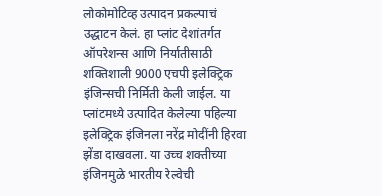लोकोमोटिव्ह उत्पादन प्रकल्पाचं उद्धाटन केलं. हा प्लांट देशांतर्गत ऑपरेशन्स आणि निर्यातीसाठी शक्तिशाली 9000 एचपी इलेक्ट्रिक इंजिन्सची निर्मिती केली जाईल. या प्लांटमध्ये उत्पादित केलेल्या पहिल्या इलेक्ट्रिक इंजिनला नरेंद्र मोदींनी हिरवा झेंडा दाखवला. या उच्च शक्तीच्या इंजिनमुळे भारतीय रेल्वेची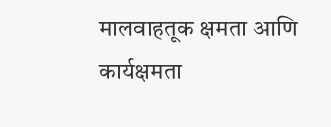मालवाहतूक क्षमता आणि कार्यक्षमता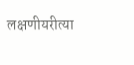लक्षणीयरीत्या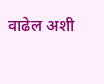वाढेल अशी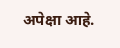अपेक्षा आहे.